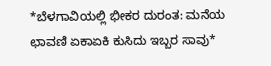*ಬೆಳಗಾವಿಯಲ್ಲಿ ಭೀಕರ ದುರಂತ: ಮನೆಯ ಛಾವಣಿ ಏಕಾಏಕಿ ಕುಸಿದು ಇಬ್ಬರ ಸಾವು*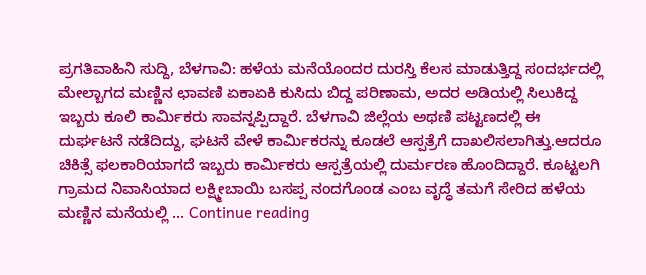ಪ್ರಗತಿವಾಹಿನಿ ಸುದ್ದಿ, ಬೆಳಗಾವಿ: ಹಳೆಯ ಮನೆಯೊಂದರ ದುರಸ್ತಿ ಕೆಲಸ ಮಾಡುತ್ತಿದ್ದ ಸಂದರ್ಭದಲ್ಲಿ ಮೇಲ್ಬಾಗದ ಮಣ್ಣಿನ ಛಾವಣಿ ಏಕಾಏಕಿ ಕುಸಿದು ಬಿದ್ದ ಪರಿಣಾಮ, ಅದರ ಅಡಿಯಲ್ಲಿ ಸಿಲುಕಿದ್ದ ಇಬ್ಬರು ಕೂಲಿ ಕಾರ್ಮಿಕರು ಸಾವನ್ನಪ್ಪಿದ್ದಾರೆ. ಬೆಳಗಾವಿ ಜಿಲ್ಲೆಯ ಅಥಣಿ ಪಟ್ಟಣದಲ್ಲಿ ಈ ದುರ್ಘಟನೆ ನಡೆದಿದ್ದು, ಘಟನೆ ವೇಳೆ ಕಾರ್ಮಿಕರನ್ನು ಕೂಡಲೆ ಆಸ್ಪತ್ರೆಗೆ ದಾಖಲಿಸಲಾಗಿತ್ತು.ಆದರೂ ಚಿಕಿತ್ಸೆ ಫಲಕಾರಿಯಾಗದೆ ಇಬ್ಬರು ಕಾರ್ಮಿಕರು ಆಸ್ಪತ್ರೆಯಲ್ಲಿ ದುರ್ಮರಣ ಹೊಂದಿದ್ದಾರೆ. ಕೂಟ್ಟಲಗಿ ಗ್ರಾಮದ ನಿವಾಸಿಯಾದ ಲಕ್ಷ್ಮೀಬಾಯಿ ಬಸಪ್ಪ ನಂದಗೊಂಡ ಎಂಬ ವೃದ್ಧೆ ತಮಗೆ ಸೇರಿದ ಹಳೆಯ ಮಣ್ಣಿನ ಮನೆಯಲ್ಲಿ … Continue reading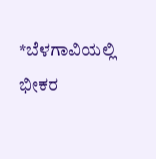*ಬೆಳಗಾವಿಯಲ್ಲಿ ಭೀಕರ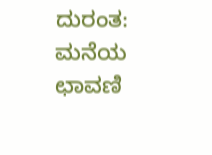ದುರಂತ: ಮನೆಯ ಛಾವಣಿ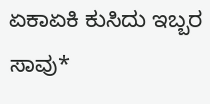ಏಕಾಏಕಿ ಕುಸಿದು ಇಬ್ಬರ ಸಾವು*